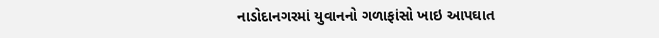નાડોદાનગરમાં યુવાનનો ગળાફાંસો ખાઇ આપઘાત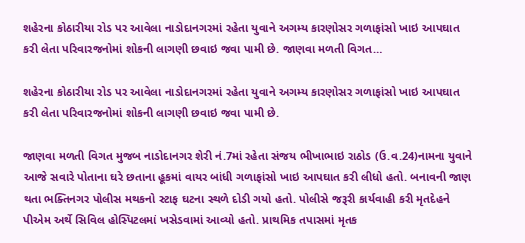શહેરના કોઠારીયા રોડ પર આવેલા નાડોદાનગરમાં રહેતા યુવાને અગમ્ય કારણોસર ગળાફાંસો ખાઇ આપઘાત કરી લેતા પરિવારજનોમાં શોકની લાગણી છવાઇ જવા પામી છે. જાણવા મળતી વિગત…

શહેરના કોઠારીયા રોડ પર આવેલા નાડોદાનગરમાં રહેતા યુવાને અગમ્ય કારણોસર ગળાફાંસો ખાઇ આપઘાત કરી લેતા પરિવારજનોમાં શોકની લાગણી છવાઇ જવા પામી છે.

જાણવા મળતી વિગત મુજબ નાડોદાનગર શેરી નં.7માં રહેતા સંજય ભીખાભાઇ રાઠોડ (ઉ.વ.24)નામના યુવાને આજે સવારે પોતાના ઘરે છતાના હૂકમાં વાયર બાંધી ગળાફાંસો ખાઇ આપઘાત કરી લીધો હતો. બનાવની જાણ થતા ભક્તિનગર પોલીસ મથકનો સ્ટાફ ઘટના સ્થળે દોડી ગયો હતો. પોલીસે જરૂરી કાર્યવાહી કરી મૃતદેહને પીએમ અર્થે સિવિલ હોસ્પિટલમાં ખસેડવામાં આવ્યો હતો. પ્રાથમિક તપાસમાં મૃતક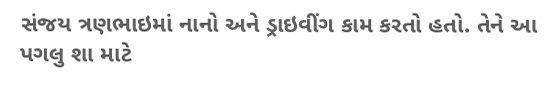સંજય ત્રણભાઇમાં નાનો અને ડ્રાઇવીંગ કામ કરતો હતો. તેને આ પગલુ શા માટે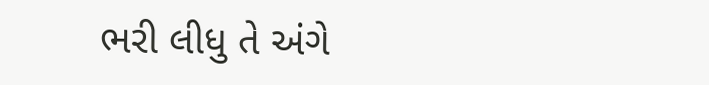ભરી લીધુ તે અંગે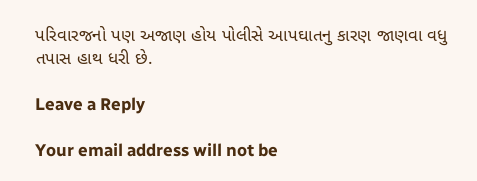પરિવારજનો પણ અજાણ હોય પોલીસે આપઘાતનુ કારણ જાણવા વધુ તપાસ હાથ ધરી છે.

Leave a Reply

Your email address will not be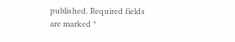published. Required fields are marked *